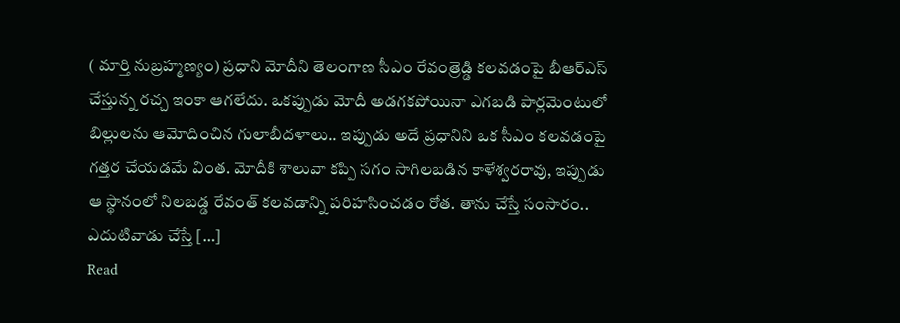( మార్తి నుబ్రహ్మణ్యం) ప్రధాని మోదీని తెలంగాణ సీఎం రేవంత్రెడ్డి కలవడంపై బీఆర్ఎస్ చేస్తున్న రచ్చ ఇంకా ఆగలేదు. ఒకప్పుడు మోదీ అడగకపోయినా ఎగబడి పార్లమెంటులో బిల్లులను ఆమోదించిన గులాబీదళాలు.. ఇప్పుడు అదే ప్రధానిని ఒక సీఎం కలవడంపై గత్తర చేయడమే వింత. మోదీకి శాలువా కప్పి సగం సాగిలబడిన కాళేశ్వరరావు, ఇప్పుడు ఆ స్థానంలో నిలబడ్డ రేవంత్ కలవడాన్ని పరిహసించడం రోత. తాను చేస్తే సంసారం.. ఎదుటివాడు చేస్తే […]
Read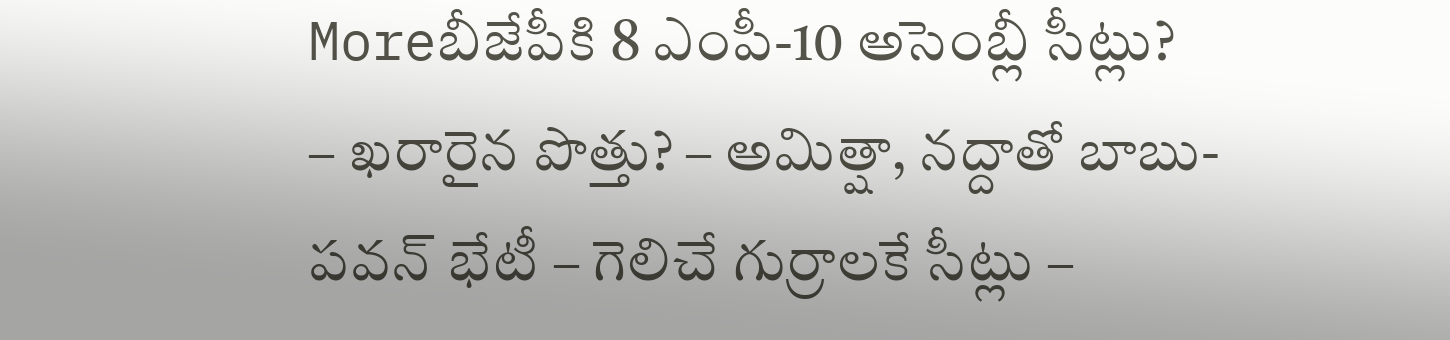Moreబీజేపీకి 8 ఎంపీ-10 అసెంబ్లీ సీట్లు?
– ఖరారైన పొత్తు? – అమిత్షా, నద్దాతో బాబు-పవన్ భేటీ – గెలిచే గుర్రాలకే సీట్లు –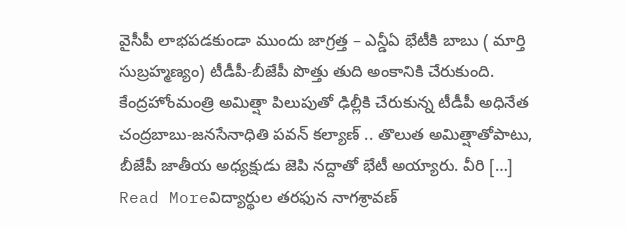వైసీపీ లాభపడకుండా ముందు జాగ్రత్త – ఎన్డీఏ భేటీకి బాబు ( మార్తి సుబ్రహ్మణ్యం) టీడీపీ-బీజేపీ పొత్తు తుది అంకానికి చేరుకుంది. కేంద్రహోంమంత్రి అమిత్షా పిలుపుతో ఢిల్లీకి చేరుకున్న టీడీపీ అధినేత చంద్రబాబు-జనసేనాధితి పవన్ కల్యాణ్ .. తొలుత అమిత్షాతోపాటు, బీజేపీ జాతీయ అధ్యక్షుడు జెపి నద్దాతో భేటీ అయ్యారు. వీరి […]
Read Moreవిద్యార్థుల తరఫున నాగశ్రావణ్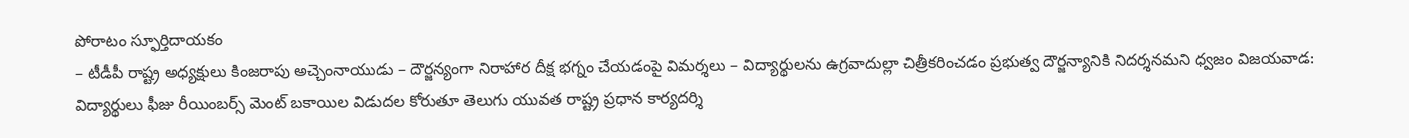పోరాటం స్ఫూర్తిదాయకం
– టీడీపీ రాష్ట్ర అధ్యక్షులు కింజరాపు అచ్చెంనాయుడు – దౌర్జన్యంగా నిరాహార దీక్ష భగ్నం చేయడంపై విమర్శలు – విద్యార్థులను ఉగ్రవాదుల్లా చిత్రీకరించడం ప్రభుత్వ దౌర్జన్యానికి నిదర్శనమని ధ్వజం విజయవాడ: విద్యార్థులు ఫీజు రీయింబర్స్ మెంట్ బకాయిల విడుదల కోరుతూ తెలుగు యువత రాష్ట్ర ప్రధాన కార్యదర్శి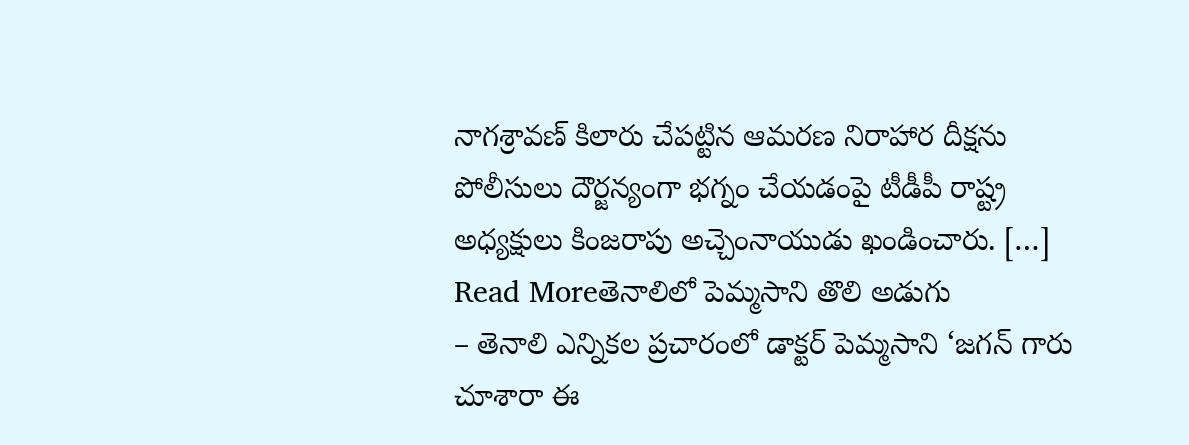నాగశ్రావణ్ కిలారు చేపట్టిన ఆమరణ నిరాహార దీక్షను పోలీసులు దౌర్జన్యంగా భగ్నం చేయడంపై టీడీపీ రాష్ట్ర అధ్యక్షులు కింజరాపు అచ్చెంనాయుడు ఖండించారు. […]
Read Moreతెనాలిలో పెమ్మసాని తొలి అడుగు
– తెనాలి ఎన్నికల ప్రచారంలో డాక్టర్ పెమ్మసాని ‘జగన్ గారు చూశారా ఈ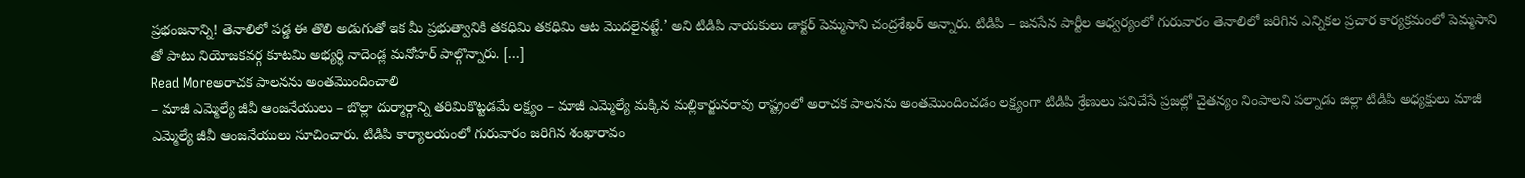ప్రభంజనాన్ని! తెనాలిలో పడ్డ ఈ తొలి అడుగుతో ఇక మీ ప్రభుత్వానికి తకధిమి తకధిమి ఆట మొదలైనట్టే.’ అని టిడిపి నాయకులు డాక్టర్ పెమ్మసాని చంద్రశేఖర్ అన్నారు. టిడిపి – జనసేన పార్టీల ఆధ్వర్యంలో గురువారం తెనాలిలో జరిగిన ఎన్నికల ప్రచార కార్యక్రమంలో పెమ్మసాని తో పాటు నియోజకవర్గ కూటమి అభ్యర్థి నాదెండ్ల మనోహర్ పాల్గొన్నారు. […]
Read Moreఅరాచక పాలనను అంతమొందించాలి
– మాజీ ఎమ్మెల్యే జీవీ ఆంజనేయులు – బొల్లా దుర్మార్గాన్ని తరిమికొట్టడమే లక్ష్యం – మాజీ ఎమ్మెల్యే మక్కిన మల్లికార్జునరావు రాష్ట్రంలో అరాచక పాలనను అంతమొందించడం లక్ష్యంగా టిడిపి శ్రేణులు పనిచేసే ప్రజల్లో చైతన్యం నింపాలని పల్నాడు జిల్లా టిడిపి అధ్యక్షులు మాజీ ఎమ్మెల్యే జీవీ ఆంజనేయులు సూచించారు. టిడిపి కార్యాలయంలో గురువారం జరిగిన శంఖారావం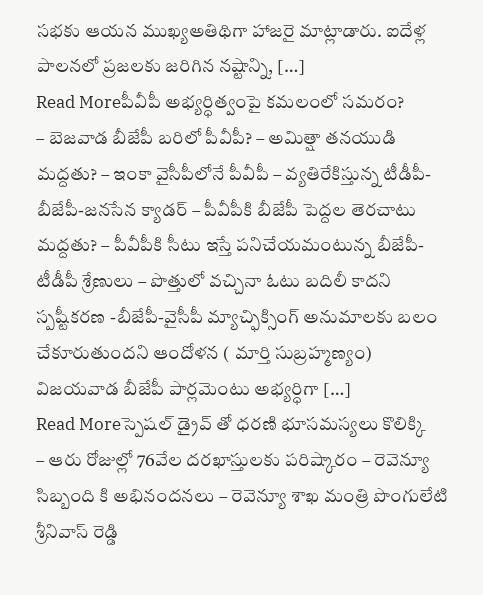సభకు ఆయన ముఖ్యఅతిథిగా హాజరై మాట్లాడారు. ఐదేళ్ల పాలనలో ప్రజలకు జరిగిన నష్టాన్ని, […]
Read Moreపీవీపీ అభ్యర్ధిత్వంపై కమలంలో సమరం?
– బెజవాడ బీజేపీ బరిలో పీవీపీ? – అమిత్షా తనయుడి మద్దతు? – ఇంకా వైసీపీలోనే పీవీపీ – వ్యతిరేకిస్తున్న టీడీపీ-బీజేపీ-జనసేన క్యాడర్ – పీవీపీకి బీజేపీ పెద్దల తెరచాటు మద్దతు? – పీవీపీకి సీటు ఇస్తే పనిచేయమంటున్న బీజేపీ-టీడీపీ శ్రేణులు – పొత్తులో వచ్చినా ఓటు బదిలీ కాదని స్పష్టీకరణ -బీజేపీ-వైసీపీ మ్యాచ్ఫిక్సింగ్ అనుమాలకు బలం చేకూరుతుందని ఆందోళన ( మార్తి సుబ్రహ్మణ్యం) విజయవాడ బీజేపీ పార్లమెంటు అభ్యర్ధిగా […]
Read Moreస్పెషల్ డ్రైవ్ తో ధరణి భూసమస్యలు కొలిక్కి
– ఆరు రోజుల్లో 76వేల దరఖాస్తులకు పరిష్కారం – రెవెన్యూ సిబ్బంది కి అభినందనలు – రెవెన్యూ శాఖ మంత్రి పొంగులేటి శ్రీనివాస్ రెడ్డి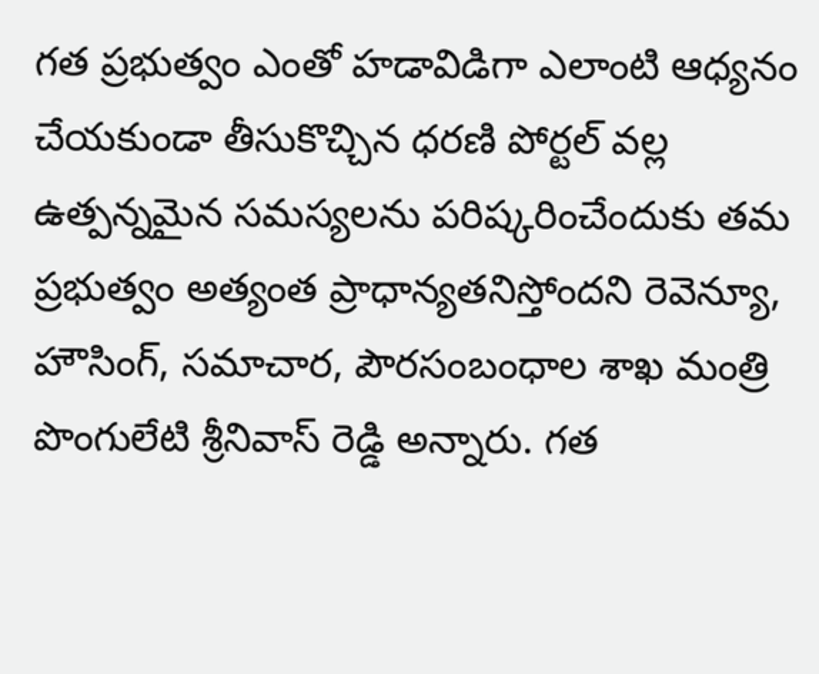గత ప్రభుత్వం ఎంతో హడావిడిగా ఎలాంటి ఆధ్యనం చేయకుండా తీసుకొచ్చిన ధరణి పోర్టల్ వల్ల ఉత్పన్నమైన సమస్యలను పరిష్కరించేందుకు తమ ప్రభుత్వం అత్యంత ప్రాధాన్యతనిస్తోందని రెవెన్యూ, హౌసింగ్, సమాచార, పౌరసంబంధాల శాఖ మంత్రి పొంగులేటి శ్రీనివాస్ రెడ్డి అన్నారు. గత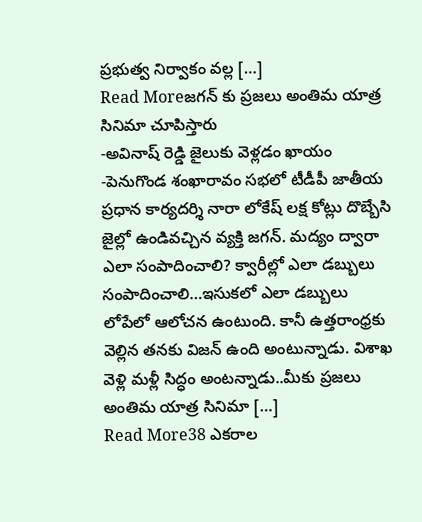ప్రభుత్వ నిర్వాకం వల్ల […]
Read Moreజగన్ కు ప్రజలు అంతిమ యాత్ర సినిమా చూపిస్తారు
-అవినాష్ రెడ్డి జైలుకు వెళ్లడం ఖాయం -పెనుగొండ శంఖారావం సభలో టీడీపీ జాతీయ ప్రధాన కార్యదర్శి నారా లోకేష్ లక్ష కోట్లు దొబ్బేసి జైల్లో ఉండివచ్చిన వ్యక్తి జగన్. మద్యం ద్వారా ఎలా సంపాదించాలి? క్వారీల్లో ఎలా డబ్బులు సంపాదించాలి…ఇసుకలో ఎలా డబ్బులు లోపేలో ఆలోచన ఉంటుంది. కానీ ఉత్తరాంధ్రకు వెల్లిన తనకు విజన్ ఉంది అంటున్నాడు. విశాఖ వెళ్లి మళ్లీ సిద్ధం అంటన్నాడు..మీకు ప్రజలు అంతిమ యాత్ర సినిమా […]
Read More38 ఎకరాల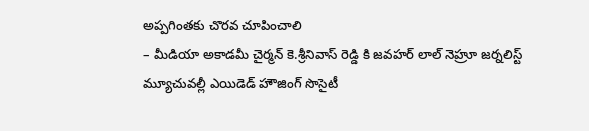అప్పగింతకు చొరవ చూపించాలి
– మీడియా అకాడమీ చైర్మన్ కె.శ్రీనివాస్ రెడ్డి కి జవహర్ లాల్ నెహ్రూ జర్నలిస్ట్ మ్యూచువల్లీ ఎయిడెడ్ హౌజింగ్ సొసైటీ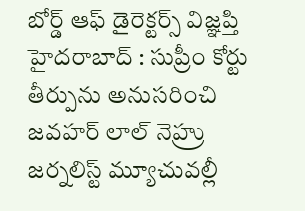బోర్డ్ ఆఫ్ డైరెక్టర్స్ విజ్ఞప్తి హైదరాబాద్ : సుప్రీం కోర్టు తీర్పును అనుసరించి జవహర్ లాల్ నెహ్రు జర్నలిస్ట్ మ్యూచువల్లీ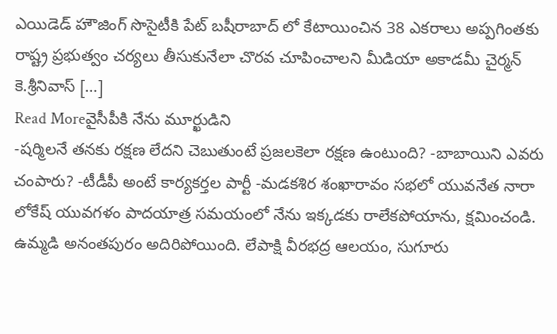ఎయిడెడ్ హౌజింగ్ సొసైటీకి పేట్ బషీరాబాద్ లో కేటాయించిన 38 ఎకరాలు అప్పగింతకు రాష్ట్ర ప్రభుత్వం చర్యలు తీసుకునేలా చొరవ చూపించాలని మీడియా అకాడమీ చైర్మన్ కె.శ్రీనివాస్ […]
Read Moreవైసీపీకి నేను మూర్ఖుడిని
-షర్మిలనే తనకు రక్షణ లేదని చెబుతుంటే ప్రజలకెలా రక్షణ ఉంటుంది? -బాబాయిని ఎవరు చంపారు? -టీడీపీ అంటే కార్యకర్తల పార్టీ -మడకశిర శంఖారావం సభలో యువనేత నారా లోకేష్ యువగళం పాదయాత్ర సమయంలో నేను ఇక్కడకు రాలేకపోయాను, క్షమించండి. ఉమ్మడి అనంతపురం అదిరిపోయింది. లేపాక్షి వీరభద్ర ఆలయం, సుగూరు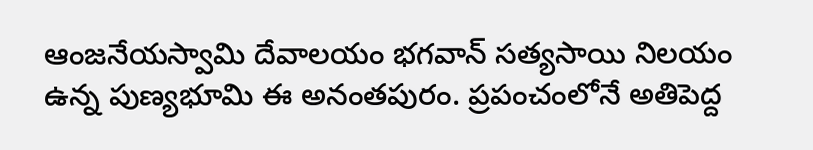ఆంజనేయస్వామి దేవాలయం భగవాన్ సత్యసాయి నిలయం ఉన్న పుణ్యభూమి ఈ అనంతపురం. ప్రపంచంలోనే అతిపెద్ద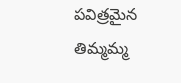పవిత్రమైన తిమ్మమ్మ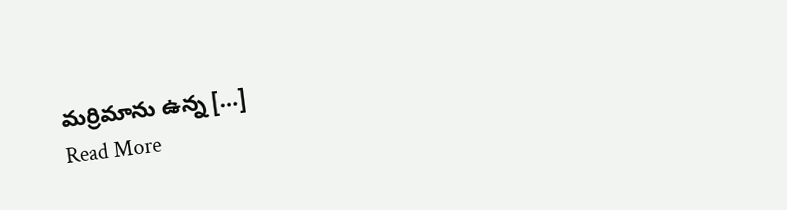మర్రిమాను ఉన్న […]
Read More